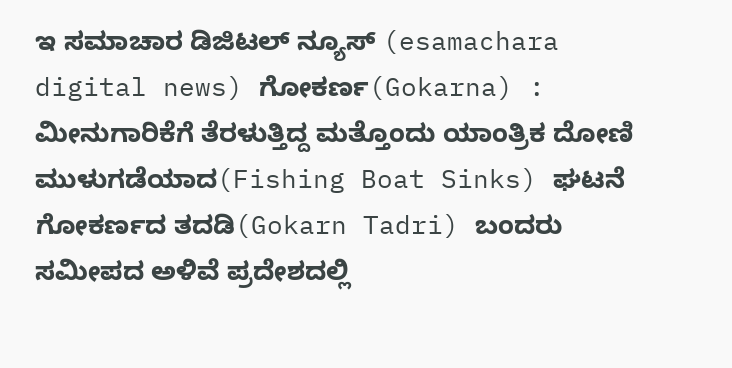ಇ ಸಮಾಚಾರ ಡಿಜಿಟಲ್ ನ್ಯೂಸ್ (esamachara digital news) ಗೋಕರ್ಣ(Gokarna) : ಮೀನುಗಾರಿಕೆಗೆ ತೆರಳುತ್ತಿದ್ದ ಮತ್ತೊಂದು ಯಾಂತ್ರಿಕ ದೋಣಿ ಮುಳುಗಡೆಯಾದ(Fishing Boat Sinks) ಘಟನೆ ಗೋಕರ್ಣದ ತದಡಿ(Gokarn Tadri) ಬಂದರು ಸಮೀಪದ ಅಳಿವೆ ಪ್ರದೇಶದಲ್ಲಿ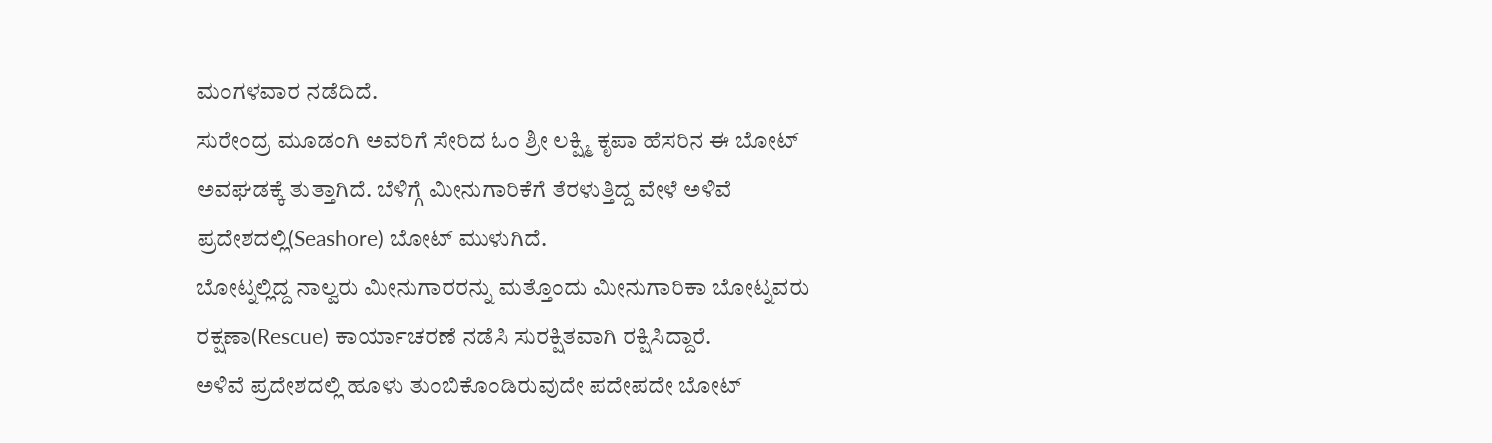ಮಂಗಳವಾರ ನಡೆದಿದೆ.
ಸುರೇಂದ್ರ ಮೂಡಂಗಿ ಅವರಿಗೆ ಸೇರಿದ ಓಂ ಶ್ರೀ ಲಕ್ಷ್ಮಿ ಕೃಪಾ ಹೆಸರಿನ ಈ ಬೋಟ್ ಅವಘಡಕ್ಕೆ ತುತ್ತಾಗಿದೆ. ಬೆಳಿಗ್ಗೆ ಮೀನುಗಾರಿಕೆಗೆ ತೆರಳುತ್ತಿದ್ದ ವೇಳೆ ಅಳಿವೆ ಪ್ರದೇಶದಲ್ಲಿ(Seashore) ಬೋಟ್ ಮುಳುಗಿದೆ.
ಬೋಟ್ನಲ್ಲಿದ್ದ ನಾಲ್ವರು ಮೀನುಗಾರರನ್ನು ಮತ್ತೊಂದು ಮೀನುಗಾರಿಕಾ ಬೋಟ್ನವರು ರಕ್ಷಣಾ(Rescue) ಕಾರ್ಯಾಚರಣೆ ನಡೆಸಿ ಸುರಕ್ಷಿತವಾಗಿ ರಕ್ಷಿಸಿದ್ದಾರೆ.
ಅಳಿವೆ ಪ್ರದೇಶದಲ್ಲಿ ಹೂಳು ತುಂಬಿಕೊಂಡಿರುವುದೇ ಪದೇಪದೇ ಬೋಟ್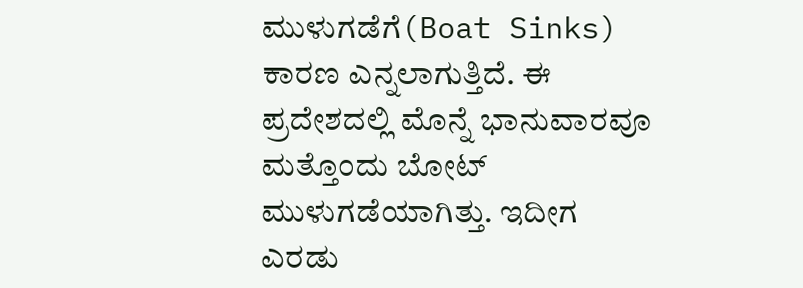ಮುಳುಗಡೆಗೆ(Boat Sinks) ಕಾರಣ ಎನ್ನಲಾಗುತ್ತಿದೆ. ಈ ಪ್ರದೇಶದಲ್ಲಿ ಮೊನ್ನೆ ಭಾನುವಾರವೂ ಮತ್ತೊಂದು ಬೋಟ್ ಮುಳುಗಡೆಯಾಗಿತ್ತು. ಇದೀಗ ಎರಡು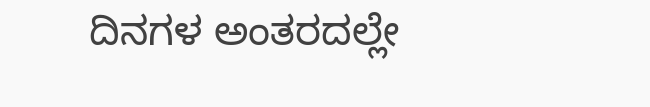ದಿನಗಳ ಅಂತರದಲ್ಲೇ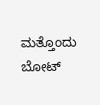ಮತ್ತೊಂದು ಬೋಟ್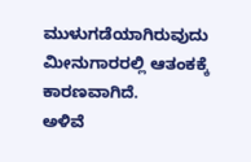ಮುಳುಗಡೆಯಾಗಿರುವುದು ಮೀನುಗಾರರಲ್ಲಿ ಆತಂಕಕ್ಕೆ ಕಾರಣವಾಗಿದೆ.
ಅಳಿವೆ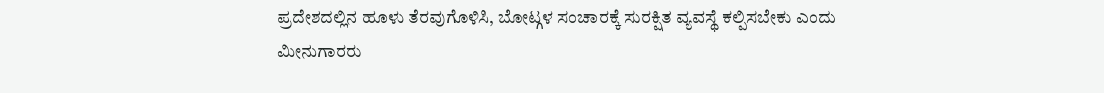ಪ್ರದೇಶದಲ್ಲಿನ ಹೂಳು ತೆರವುಗೊಳಿಸಿ, ಬೋಟ್ಗಳ ಸಂಚಾರಕ್ಕೆ ಸುರಕ್ಷಿತ ವ್ಯವಸ್ಥೆ ಕಲ್ಪಿಸಬೇಕು ಎಂದು ಮೀನುಗಾರರು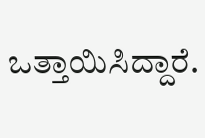ಒತ್ತಾಯಿಸಿದ್ದಾರೆ.